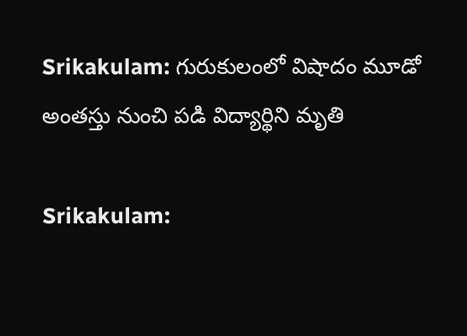Srikakulam: గురుకులంలో విషాదం మూడో అంతస్తు నుంచి పడి విద్యార్థిని మృతి

Srikakulam: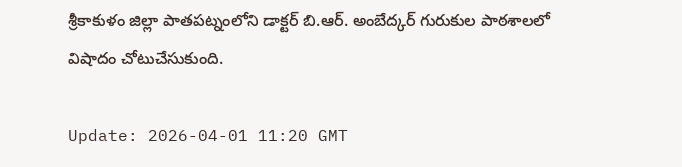శ్రీకాకుళం జిల్లా పాతపట్నంలోని డాక్టర్ బి.ఆర్. అంబేద్కర్ గురుకుల పాఠశాలలో విషాదం చోటుచేసుకుంది.

Update: 2026-04-01 11:20 GMT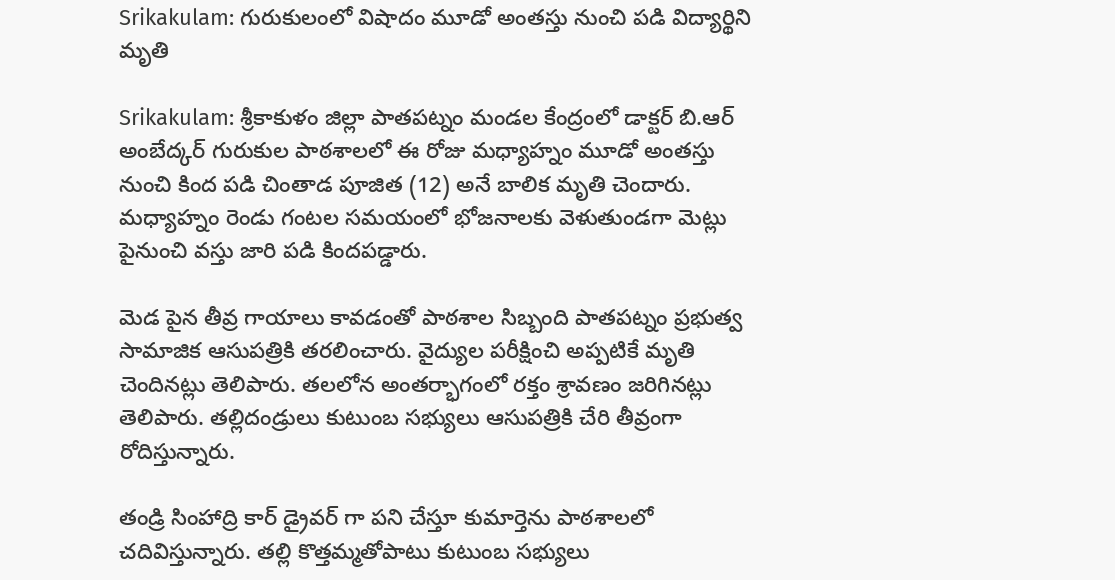Srikakulam: గురుకులంలో విషాదం మూడో అంతస్తు నుంచి పడి విద్యార్థిని మృతి

Srikakulam: శ్రీకాకుళం జిల్లా పాతపట్నం మండల కేంద్రంలో డాక్టర్ బి.ఆర్ అంబేద్కర్ గురుకుల పాఠశాలలో ఈ రోజు మధ్యాహ్నం మూడో అంతస్తు నుంచి కింద పడి చింతాడ పూజిత (12) అనే బాలిక మృతి చెందారు. మధ్యాహ్నం రెండు గంటల సమయంలో భోజనాలకు వెళుతుండగా మెట్లు పైనుంచి వస్తు జారి పడి కిందపడ్డారు.

మెడ పైన తీవ్ర గాయాలు కావడంతో పాఠశాల సిబ్బంది పాతపట్నం ప్రభుత్వ సామాజిక ఆసుపత్రికి తరలించారు. వైద్యుల పరీక్షించి అప్పటికే మృతి చెందినట్లు తెలిపారు. తలలోన అంతర్భాగంలో రక్తం శ్రావణం జరిగినట్లు తెలిపారు. తల్లిదండ్రులు కుటుంబ సభ్యులు ఆసుపత్రికి చేరి తీవ్రంగా రోదిస్తున్నారు.

తండ్రి సింహాద్రి కార్ డ్రైవర్ గా పని చేస్తూ కుమార్తెను పాఠశాలలో చదివిస్తున్నారు. తల్లి కొత్తమ్మతోపాటు కుటుంబ సభ్యులు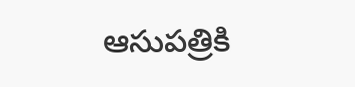ఆసుపత్రికి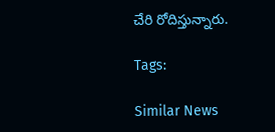చేరి రోదిస్తున్నారు.

Tags:

Similar News